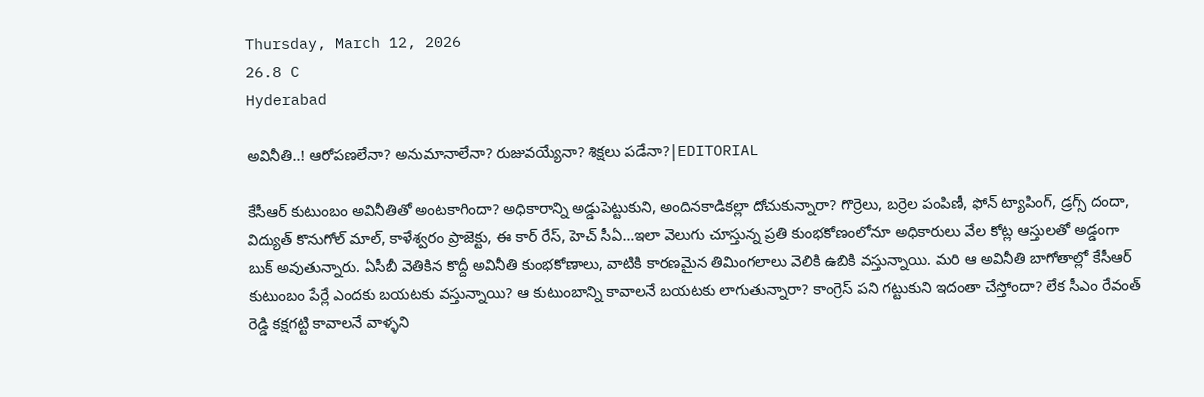Thursday, March 12, 2026
26.8 C
Hyderabad

అవినీతి..! ఆరోపణలేనా? అనుమానాలేనా? రుజువయ్యేనా? శిక్షలు పడేనా?|EDITORIAL

కేసీఆర్ కుటుంబం అవినీతితో అంటకాగిందా? అధికారాన్ని అడ్డుపెట్టుకుని, అందినకాడికల్లా దోచుకున్నారా? గొర్రెలు, బర్రెల పంపిణీ, ఫోన్ ట్యాపింగ్, డ్రగ్స్ దందా, విద్యుత్ కొనుగోల్ మాల్, కాళేశ్వరం ప్రాజెక్టు, ఈ కార్ రేస్, హెచ్ సీఏ…ఇలా వెలుగు చూస్తున్న ప్రతి కుంభకోణంలోనూ అధికారులు వేల కోట్ల ఆస్తులతో అడ్డంగా బుక్ అవుతున్నారు. ఏసీబీ వెతికిన కొద్దీ అవినీతి కుంభకోణాలు, వాటికి కారణమైన తిమింగలాలు వెలికి ఉబికి వస్తున్నాయి. మరి ఆ అవినీతి బాగోతాల్లో కేసీఆర్ కుటుంబం పేర్లే ఎందకు బయటకు వస్తున్నాయి? ఆ కుటుంబాన్ని కావాలనే బయటకు లాగుతున్నారా? కాంగ్రెస్ పని గట్టుకుని ఇదంతా చేస్తోందా? లేక సీఎం రేవంత్ రెడ్డి కక్షగట్టి కావాలనే వాళ్ళని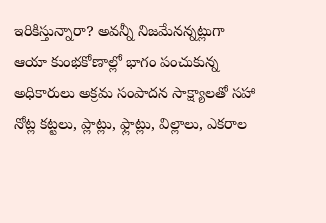ఇరికిస్తున్నారా? అవన్నీ నిజమేనన్నట్లుగా ఆయా కుంభకోణాల్లో భాగం పంచుకున్న అధికారులు అక్రమ సంపాదన సాక్ష్యాలతో సహా నోట్ల కట్టలు, ప్లాట్లు, ఫ్లాట్లు, విల్లాలు, ఎకరాల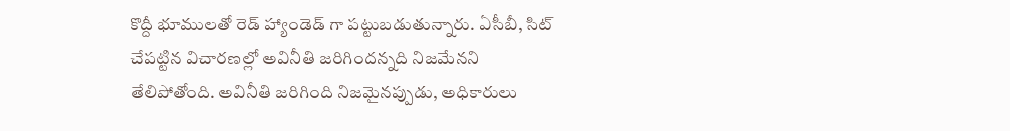కొద్దీ భూములతో రెడ్ హ్యాండెడ్ గా పట్టుబడుతున్నారు. ఏసీబీ, సిట్ చేపట్టిన విచారణల్లో అవినీతి జరిగిందన్నది నిజమేనని తేలిపోతోంది. అవినీతి జరిగింది నిజమైనప్పుడు, అధికారులు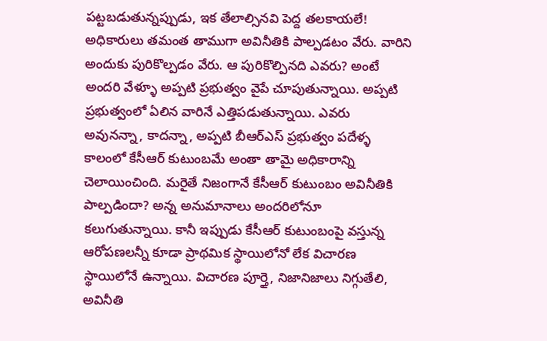పట్టబడుతున్నప్పుడు, ఇక తేలాల్సినవి పెద్ద తలకాయలే! అధికారులు తమంత తాముగా అవినీతికి పాల్పడటం వేరు. వారిని అందుకు పురికొల్పడం వేరు. ఆ పురికొల్పినది ఎవరు? అంటే అందరి వేళ్ళూ అప్పటి ప్రభుత్వం వైపే చూపుతున్నాయి. అప్పటి ప్రభుత్వంలో ఏలిన వారినే ఎత్తిపడుతున్నాయి. ఎవరు అవునన్నా, కాదన్నా, అప్పటి బీఆర్ఎస్ ప్రభుత్వం పదేళ్ళ కాలంలో కేసీఆర్ కుటుంబమే అంతా తామై అధికారాన్ని చెలాయించింది. మరైతే నిజంగానే కేసీఆర్ కుటుంబం అవినీతికి పాల్పడిందా? అన్న అనుమానాలు అందరిలోనూ కలుగుతున్నాయి. కానీ ఇప్పుడు కేసీఆర్ కుటుంబంపై వస్తున్న ఆరోపణలన్నీ కూడా ప్రాథమిక స్థాయిలోనో లేక విచారణ స్థాయిలోనే ఉన్నాయి. విచారణ పూర్తై, నిజానిజాలు నిగ్గుతేలి, అవినీతి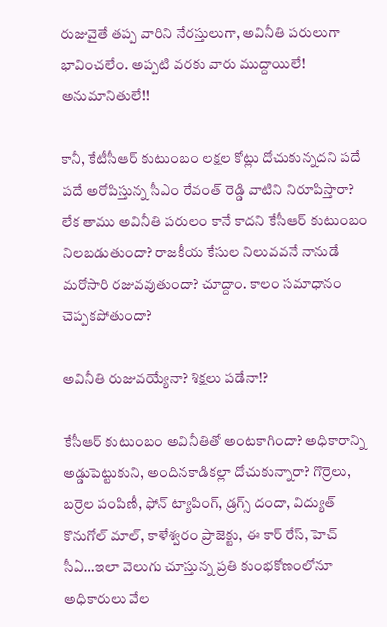రుజువైతే తప్ప వారిని నేరస్తులుగా, అవినీతి పరులుగా భావించలేం. అప్పటి వరకు వారు ముద్దాయిలే! అనుమానితులే!!

కానీ, కేటీసీఆర్ కుటుంబం లక్షల కోట్లు దోచుకున్నదని పదే పదే అరోపిస్తున్న సీఎం రేవంత్ రెడ్డి వాటిని నిరూపిస్తారా? లేక తాము అవినీతి పరులం కానే కాదని కేసీఆర్ కుటుంబం నిలబడుతుందా? రాజకీయ కేసుల నిలువవనే నానుడే మరోసారి రజువవుతుందా? చూద్దాం. కాలం సమాధానం చెప్పకపోతుందా?

అవినీతి రుజువయ్యేనా? శిక్షలు పడేనా!?

కేసీఆర్ కుటుంబం అవినీతితో అంటకాగిందా? అధికారాన్ని అడ్డుపెట్టుకుని, అందినకాడికల్లా దోచుకున్నారా? గొర్రెలు, బర్రెల పంపిణీ, ఫోన్ ట్యాపింగ్, డ్రగ్స్ దందా, విద్యుత్ కొనుగోల్ మాల్, కాళేశ్వరం ప్రాజెక్టు, ఈ కార్ రేస్, హెచ్ సీఏ…ఇలా వెలుగు చూస్తున్న ప్రతి కుంభకోణంలోనూ అధికారులు వేల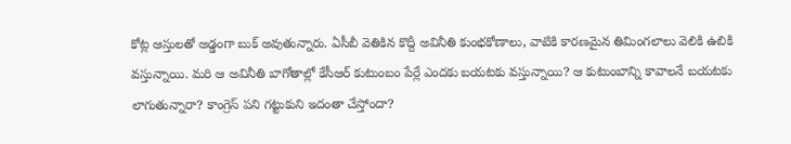కోట్ల ఆస్తులతో అడ్డంగా బుక్ అవుతున్నారు. ఏసీబీ వెతికిన కొద్దీ అవినీతి కుంభకోణాలు, వాటికి కారణమైన తిమింగలాలు వెలికి ఉబికి వస్తున్నాయి. మరి ఆ అవినీతి బాగోతాల్లో కేసీఆర్ కుటుంబం పేర్లే ఎందకు బయటకు వస్తున్నాయి? ఆ కుటుంబాన్ని కావాలనే బయటకు లాగుతున్నారా? కాంగ్రెస్ పని గట్టుకుని ఇదంతా చేస్తోందా?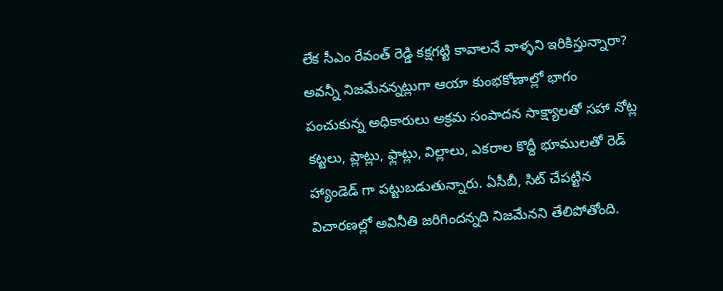లేక సీఎం రేవంత్ రెడ్డి కక్షగట్టి కావాలనే వాళ్ళని ఇరికిస్తున్నారా? అవన్నీ నిజమేనన్నట్లుగా ఆయా కుంభకోణాల్లో భాగం పంచుకున్న అధికారులు అక్రమ సంపాదన సాక్ష్యాలతో సహా నోట్ల కట్టలు, ప్లాట్లు, ఫ్లాట్లు, విల్లాలు, ఎకరాల కొద్దీ భూములతో రెడ్ హ్యాండెడ్ గా పట్టుబడుతున్నారు. ఏసీబీ, సిట్ చేపట్టిన విచారణల్లో అవినీతి జరిగిందన్నది నిజమేనని తేలిపోతోంది.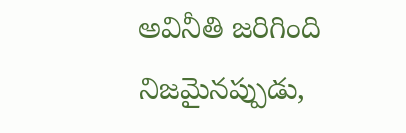అవినీతి జరిగింది నిజమైనప్పుడు,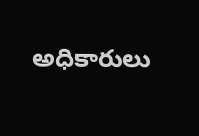అధికారులు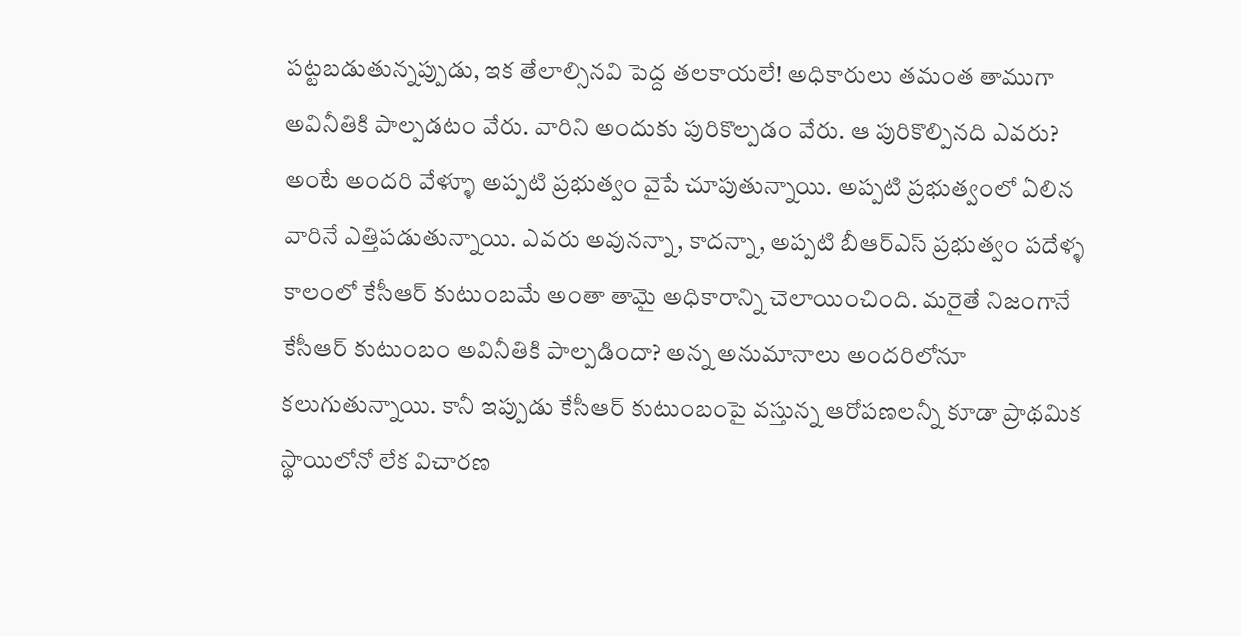పట్టబడుతున్నప్పుడు, ఇక తేలాల్సినవి పెద్ద తలకాయలే! అధికారులు తమంత తాముగా అవినీతికి పాల్పడటం వేరు. వారిని అందుకు పురికొల్పడం వేరు. ఆ పురికొల్పినది ఎవరు? అంటే అందరి వేళ్ళూ అప్పటి ప్రభుత్వం వైపే చూపుతున్నాయి. అప్పటి ప్రభుత్వంలో ఏలిన వారినే ఎత్తిపడుతున్నాయి. ఎవరు అవునన్నా, కాదన్నా, అప్పటి బీఆర్ఎస్ ప్రభుత్వం పదేళ్ళ కాలంలో కేసీఆర్ కుటుంబమే అంతా తామై అధికారాన్ని చెలాయించింది. మరైతే నిజంగానే కేసీఆర్ కుటుంబం అవినీతికి పాల్పడిందా? అన్న అనుమానాలు అందరిలోనూ కలుగుతున్నాయి. కానీ ఇప్పుడు కేసీఆర్ కుటుంబంపై వస్తున్న ఆరోపణలన్నీ కూడా ప్రాథమిక స్థాయిలోనో లేక విచారణ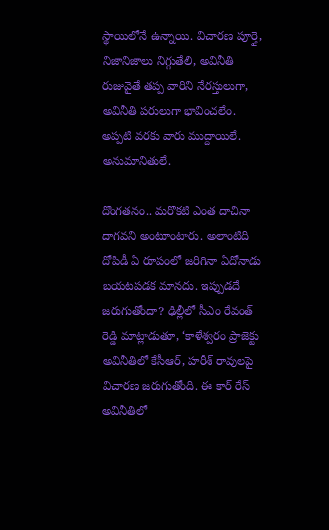స్థాయిలోనే ఉన్నాయి. విచారణ పూర్తై, నిజానిజాలు నిగ్గుతేలి, అవినీతి రుజువైతే తప్ప వారిని నేరస్తులుగా, అవినీతి పరులుగా భావించలేం. అప్పటి వరకు వారు ముద్దాయిలే. అనుమానితులే.

దొంగతనం.. మరొకటి ఎంత దాచినా దాగవని అంటూంటారు. అలాంటిది దోపిడీ ఏ రూపంలో జరిగినా ఏదోనాడు బయటపడక మానదు. ఇప్పుడదే జరుగుతోందా? ఢిల్లీలో సీఎం రేవంత్ రెడ్డి మాట్లాడుతూ, ‘కాళేశ్వరం ప్రాజెక్టు అవినీతిలో కేసీఆర్, హరీశ్ రావులపై విచారణ జరుగుతోంది. ఈ కార్ రేస్ అవినీతిలో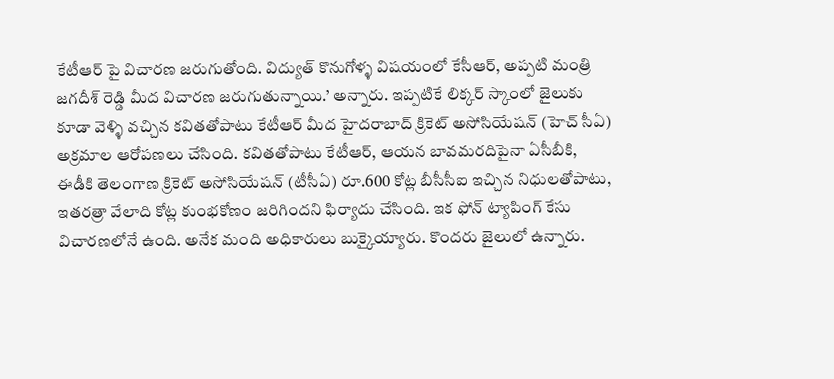కేటీఆర్ పై విచారణ జరుగుతోంది. విద్యుత్ కొనుగోళ్ళ విషయంలో కేసీఆర్, అప్పటి మంత్రి జగదీశ్ రెడ్డి మీద విచారణ జరుగుతున్నాయి.’ అన్నారు. ఇప్పటికే లిక్కర్ స్కాంలో జైలుకు కూడా వెళ్ళి వచ్చిన కవితతోపాటు కేటీఆర్ మీద హైదరాబాద్ క్రికెట్ అసోసియేషన్ (హెచ్ సీఏ) అక్రమాల ఆరోపణలు చేసింది. కవితతోపాటు కేటీఆర్, ఆయన బావమరదిపైనా ఏసీబీకి, ఈడీకి తెలంగాణ క్రికెట్ అసోసియేషన్ (టీసీఏ) రూ.600 కోట్ల బీసీసీఐ ఇచ్చిన నిధులతోపాటు, ఇతరత్రా వేలాది కోట్ల కుంభకోణం జరిగిందని ఫిర్యాదు చేసింది. ఇక ఫోన్ ట్యాపింగ్ కేసు విచారణలోనే ఉంది. అనేక మంది అధికారులు బుక్కైయ్యారు. కొందరు జైలులో ఉన్నారు.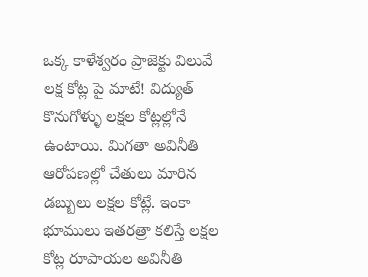ఒక్క కాళేశ్వరం ప్రాజెక్టు విలువే లక్ష కోట్ల పై మాటే! విద్యుత్ కొనుగోళ్ళు లక్షల కోట్లల్లోనే ఉంటాయి. మిగతా అవినీతి ఆరోపణల్లో చేతులు మారిన డబ్బులు లక్షల కోట్లే. ఇంకా భూములు ఇతరత్రా కలిస్తే లక్షల కోట్ల రూపాయల అవినీతి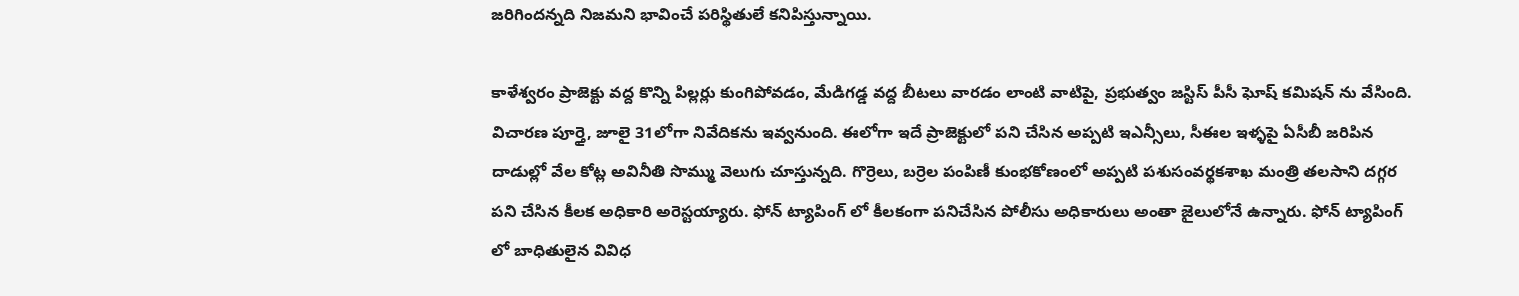జరిగిందన్నది నిజమని భావించే పరిస్థితులే కనిపిస్తున్నాయి.

కాళేశ్వరం ప్రాజెక్టు వద్ద కొన్ని పిల్లర్లు కుంగిపోవడం, మేడిగడ్డ వద్ద బీటలు వారడం లాంటి వాటిపై, ప్రభుత్వం జస్టిస్ పీసీ ఘోష్ కమిషన్ ను వేసింది. విచారణ పూర్తై, జూలై 31లోగా నివేదికను ఇవ్వనుంది. ఈలోగా ఇదే ప్రాజెక్టులో పని చేసిన అప్పటి ఇఎన్సీలు, సీఈల ఇళ్ళపై ఏసీబీ జరిపిన దాడుల్లో వేల కోట్ల అవినీతి సొమ్ము వెలుగు చూస్తున్నది. గొర్రెలు, బర్రెల పంపిణీ కుంభకోణంలో అప్పటి పశుసంవర్థకశాఖ మంత్రి తలసాని దగ్గర పని చేసిన కీలక అధికారి అరెస్టయ్యారు. ఫోన్ ట్యాపింగ్ లో కీలకంగా పనిచేసిన పోలీసు అధికారులు అంతా జైలులోనే ఉన్నారు. ఫోన్ ట్యాపింగ్ లో బాధితులైన వివిధ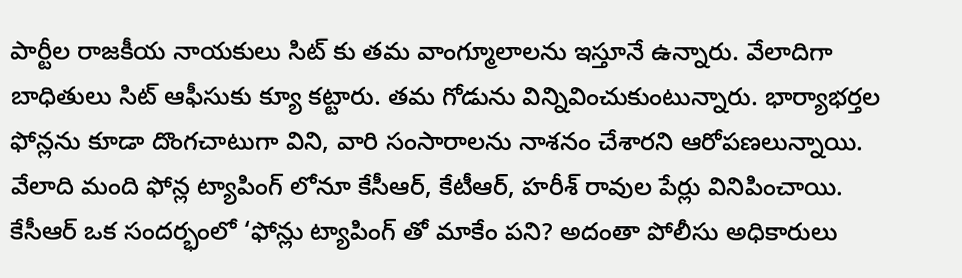పార్టీల రాజకీయ నాయకులు సిట్ కు తమ వాంగ్మూలాలను ఇస్తూనే ఉన్నారు. వేలాదిగా బాధితులు సిట్ ఆఫీసుకు క్యూ కట్టారు. తమ గోడును విన్నివించుకుంటున్నారు. భార్యాభర్తల ఫోన్లను కూడా దొంగచాటుగా విని, వారి సంసారాలను నాశనం చేశారని ఆరోపణలున్నాయి. వేలాది మంది ఫోన్ల ట్యాపింగ్ లోనూ కేసీఆర్, కేటీఆర్, హరీశ్ రావుల పేర్లు వినిపించాయి. కేసీఆర్ ఒక సందర్భంలో ‘ఫోన్లు ట్యాపింగ్ తో మాకేం పని? అదంతా పోలీసు అధికారులు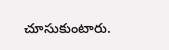చూసుకుంటారు.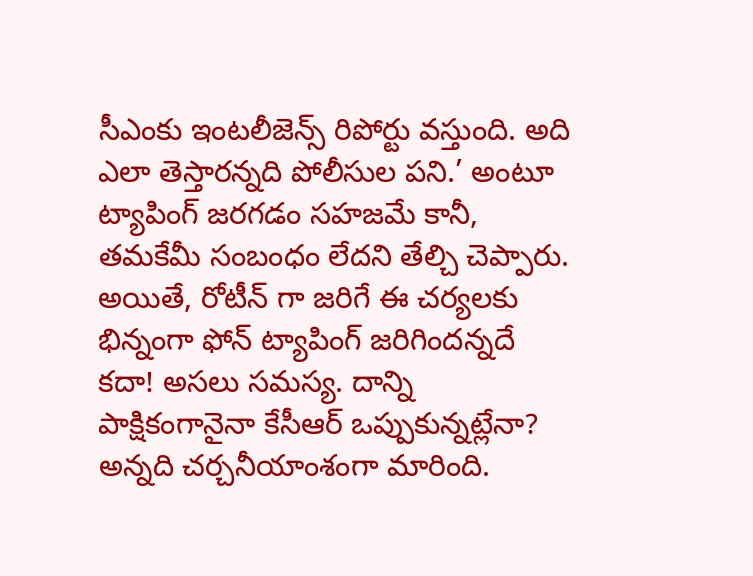సీఎంకు ఇంటలీజెన్స్ రిపోర్టు వస్తుంది. అది ఎలా తెస్తారన్నది పోలీసుల పని.’ అంటూ ట్యాపింగ్ జరగడం సహజమే కానీ, తమకేమీ సంబంధం లేదని తేల్చి చెప్పారు. అయితే, రోటీన్ గా జరిగే ఈ చర్యలకు భిన్నంగా ఫోన్ ట్యాపింగ్ జరిగిందన్నదే కదా! అసలు సమస్య. దాన్ని పాక్షికంగానైనా కేసీఆర్ ఒప్పుకున్నట్లేనా? అన్నది చర్చనీయాంశంగా మారింది.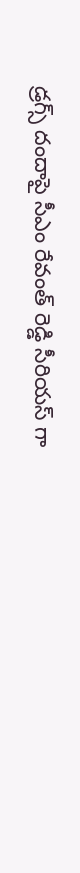డ్రగ్స్ దందాపై సీఎం రేవంత్ రెడ్డి సీరియస్ గా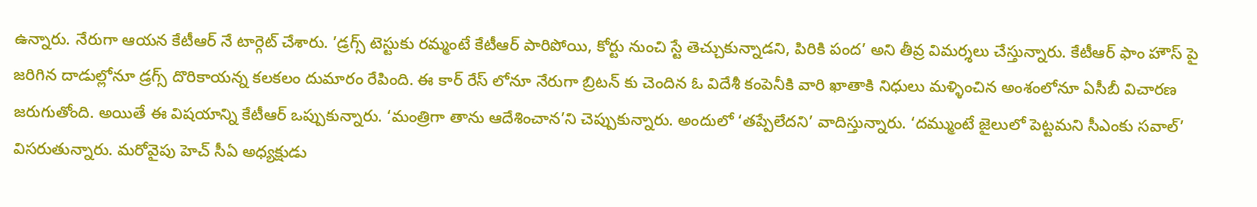ఉన్నారు. నేరుగా ఆయన కేటీఆర్ నే టార్గెట్ చేశారు. ’డ్రగ్స్ టెస్టుకు రమ్మంటే కేటీఆర్ పారిపోయి, కోర్టు నుంచి స్టే తెచ్చుకున్నాడని, పిరికి పంద’ అని తీవ్ర విమర్శలు చేస్తున్నారు. కేటీఆర్ ఫాం హౌస్ పై జరిగిన దాడుల్లోనూ డ్రగ్స్ దొరికాయన్న కలకలం దుమారం రేపింది. ఈ కార్ రేస్ లోనూ నేరుగా బ్రిటన్ కు చెందిన ఓ విదేశీ కంపెనీకి వారి ఖాతాకి నిధులు మళ్ళించిన అంశంలోనూ ఏసీబీ విచారణ జరుగుతోంది. అయితే ఈ విషయాన్ని కేటీఆర్ ఒప్పుకున్నారు. ‘మంత్రిగా తాను ఆదేశించాన’ని చెప్పుకున్నారు. అందులో ‘తప్పేలేదని’ వాదిస్తున్నారు. ‘దమ్ముంటే జైలులో పెట్టమని సీఎంకు సవాల్’ విసరుతున్నారు. మరోవైపు హెచ్ సీఏ అధ్యక్షుడు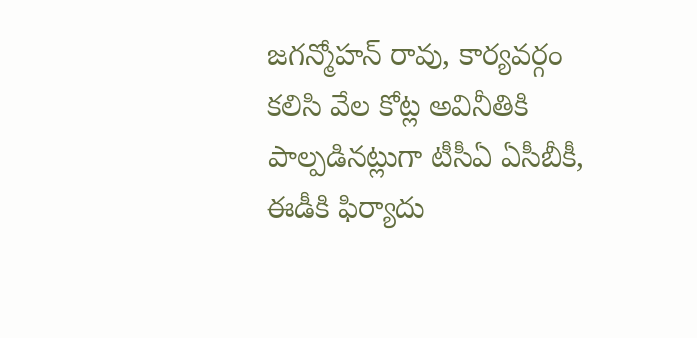జగన్మోహన్ రావు, కార్యవర్గం కలిసి వేల కోట్ల అవినీతికి పాల్పడినట్లుగా టీసీఏ ఏసీబీకీ, ఈడీకి ఫిర్యాదు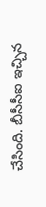చేసింది. బీసీసీఐ ఇచ్చిన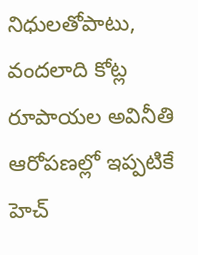నిధులతోపాటు, వందలాది కోట్ల రూపాయల అవినీతి ఆరోపణల్లో ఇప్పటికే హెచ్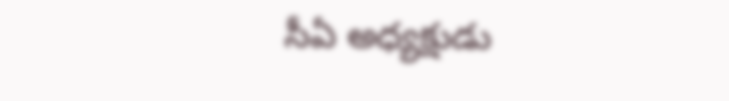సీఏ అధ్యక్షుడు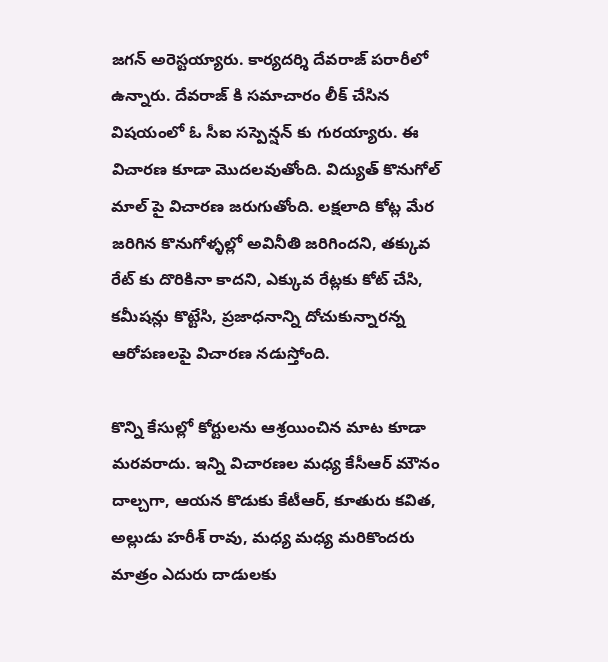జగన్ అరెస్టయ్యారు. కార్యదర్శి దేవరాజ్ పరారీలో ఉన్నారు. దేవరాజ్ కి సమాచారం లీక్ చేసిన విషయంలో ఓ సీఐ సస్పెన్షన్ కు గురయ్యారు. ఈ విచారణ కూడా మొదలవుతోంది. విద్యుత్ కొనుగోల్ మాల్ పై విచారణ జరుగుతోంది. లక్షలాది కోట్ల మేర జరిగిన కొనుగోళ్ళల్లో అవినీతి జరిగిందని, తక్కువ రేట్ కు దొరికినా కాదని, ఎక్కువ రేట్లకు కోట్ చేసి, కమీషన్లు కొట్టేసి, ప్రజాధనాన్ని దోచుకున్నారన్న ఆరోపణలపై విచారణ నడుస్తోంది.

కొన్ని కేసుల్లో కోర్టులను ఆశ్రయించిన మాట కూడా మరవరాదు. ఇన్ని విచారణల మధ్య కేసీఆర్ మౌనం దాల్చగా, ఆయన కొడుకు కేటీఆర్, కూతురు కవిత, అల్లుడు హరీశ్ రావు, మధ్య మధ్య మరికొందరు మాత్రం ఎదురు దాడులకు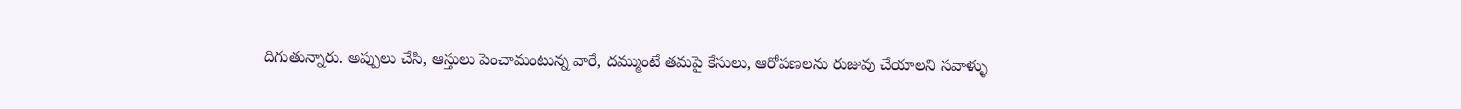దిగుతున్నారు. అప్పులు చేసి, ఆస్తులు పెంచామంటున్న వారే, దమ్ముంటే తమపై కేసులు, ఆరోపణలను రుజువు చేయాలని సవాళ్ళు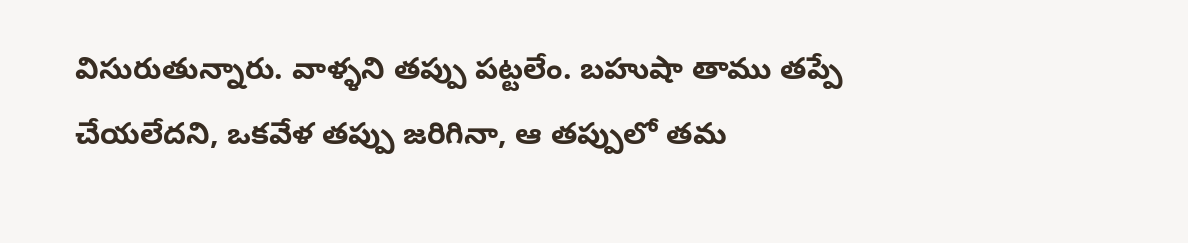విసురుతున్నారు. వాళ్ళని తప్పు పట్టలేం. బహుషా తాము తప్పే చేయలేదని, ఒకవేళ తప్పు జరిగినా, ఆ తప్పులో తమ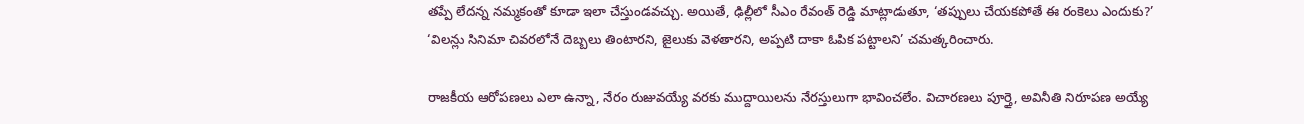తప్పే లేదన్న నమ్మకంతో కూడా ఇలా చేస్తుండవచ్చు. అయితే, ఢిల్లీలో సీఎం రేవంత్ రెడ్డి మాట్లాడుతూ, ‘తప్పులు చేయకపోతే ఈ రంకెలు ఎందుకు?’ ‘విలన్లు సినిమా చివరలోనే దెబ్బలు తింటారని, జైలుకు వెళతారని, అప్పటి దాకా ఓపిక పట్టాలని’ చమత్కరించారు.

రాజకీయ ఆరోపణలు ఎలా ఉన్నా, నేరం రుజువయ్యే వరకు ముద్దాయిలను నేరస్తులుగా భావించలేం. విచారణలు పూర్తై, అవినీతి నిరూపణ అయ్యే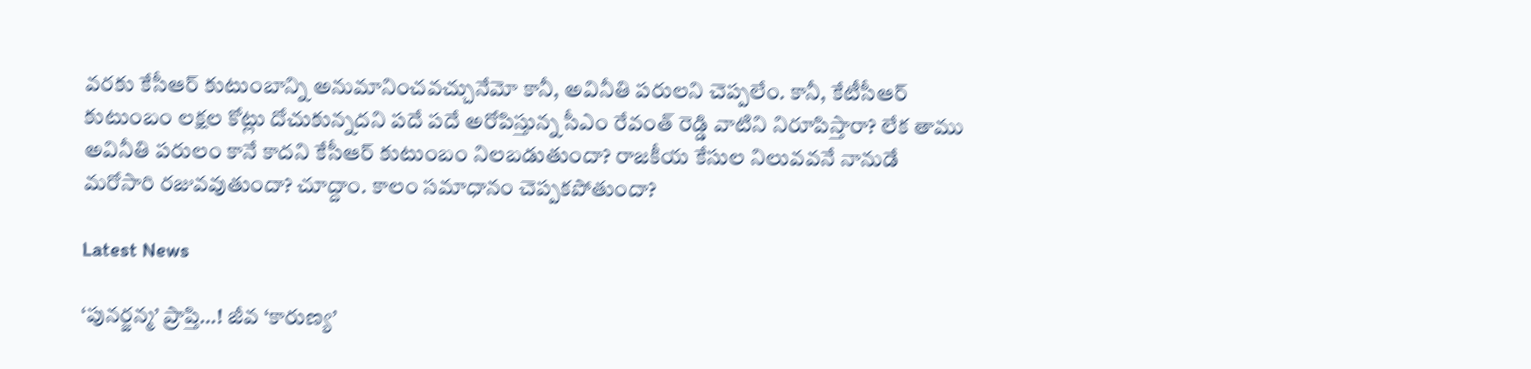వరకు కేసీఆర్ కుటుంబాన్ని అనుమానించవచ్చునేమో కానీ, అవినీతి పరులని చెప్పలేం. కానీ, కేటీసీఆర్ కుటుంబం లక్షల కోట్లు దోచుకున్నదని పదే పదే అరోపిస్తున్న సీఎం రేవంత్ రెడ్డి వాటిని నిరూపిస్తారా? లేక తాము అవినీతి పరులం కానే కాదని కేసీఆర్ కుటుంబం నిలబడుతుందా? రాజకీయ కేసుల నిలువవనే నానుడే మరోసారి రజువవుతుందా? చూద్దాం. కాలం సమాధానం చెప్పకపోతుందా?

Latest News

‘పునర్జన్మ’ ప్రాప్తి…! జీవ ‘కారుణ్య’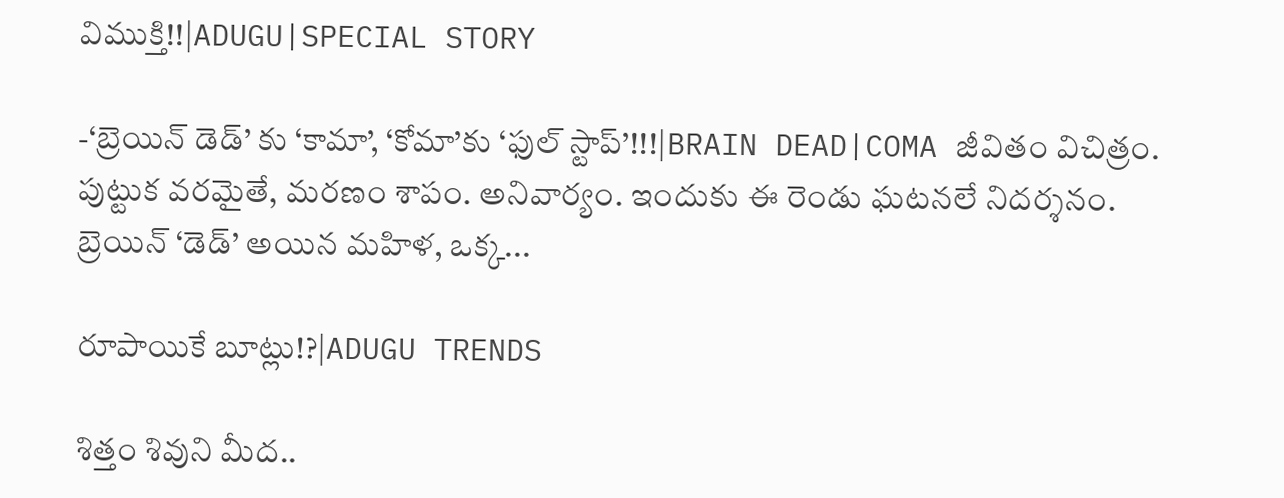విముక్తి!!|ADUGU|SPECIAL STORY

-‘బ్రెయిన్ డెడ్’ కు ‘కామా’, ‘కోమా’కు ‘ఫుల్ స్టాప్’!!!|BRAIN DEAD|COMA జీవితం విచిత్రం. పుట్టుక వరమైతే, మరణం శాపం. అనివార్యం. ఇందుకు ఈ రెండు ఘటనలే నిదర్శనం. బ్రెయిన్ ‘డెడ్’ అయిన మహిళ, ఒక్క...

రూపాయికే బూట్లు!?|ADUGU TRENDS

శిత్తం శివుని మీద..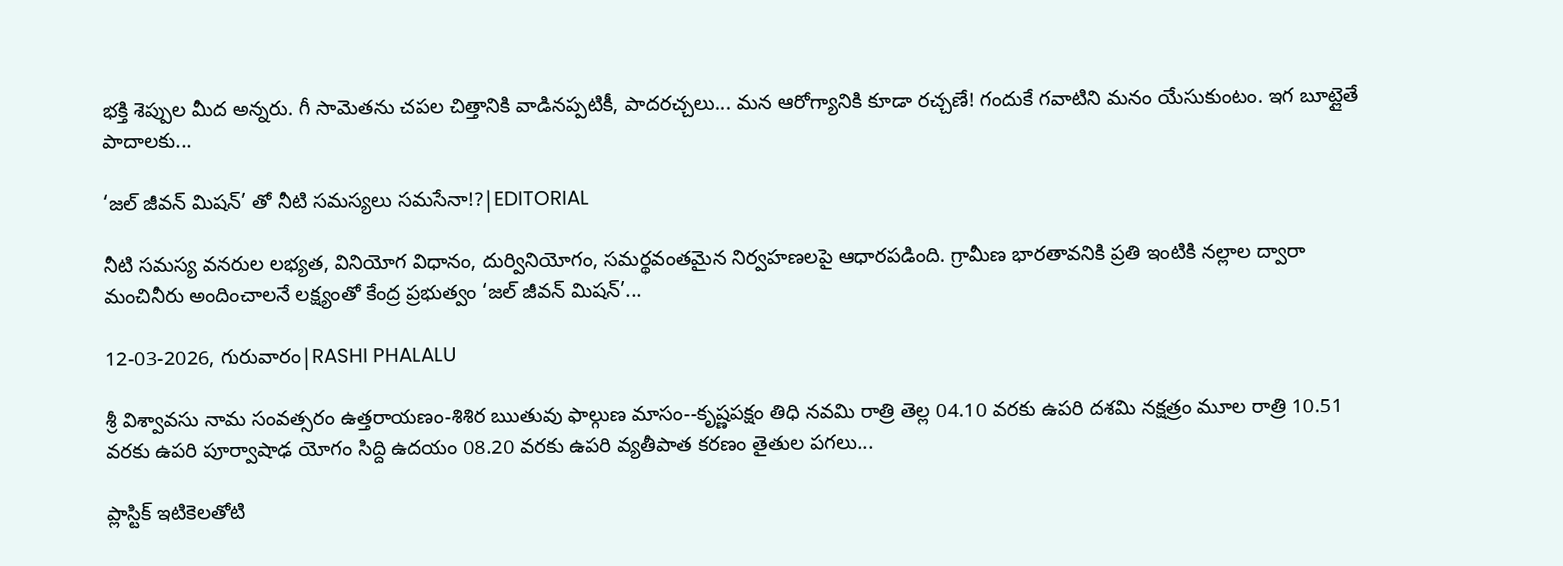భక్తి శెప్పుల మీద అన్నరు. గీ సామెతను చపల చిత్తానికి వాడినప్పటికీ, పాదరచ్చలు... మన ఆరోగ్యానికి కూడా రచ్చణే! గందుకే గవాటిని మనం యేసుకుంటం. ఇగ బూట్లైతే పాదాలకు...

‘జల్ జీవన్ మిషన్’ తో నీటి సమస్యలు సమసేనా!?|EDITORIAL

నీటి సమస్య వనరుల లభ్యత, వినియోగ విధానం, దుర్వినియోగం, సమర్థవంతమైన నిర్వహణలపై ఆధారపడింది. గ్రామీణ భారతావనికి ప్రతి ఇంటికి నల్లాల ద్వారా మంచినీరు అందించాలనే లక్ష్యంతో కేంద్ర ప్రభుత్వం ‘జల్ జీవన్ మిషన్’...

12-03-2026, గురువారం|RASHI PHALALU

శ్రీ విశ్వావసు నామ సంవత్సరం ఉత్తరాయణం-శిశిర ఋతువు ఫాల్గుణ మాసం--కృష్ణపక్షం తిధి నవమి రాత్రి తెల్ల 04.10 వరకు ఉపరి దశమి నక్షత్రం మూల రాత్రి 10.51 వరకు ఉపరి పూర్వాషాఢ యోగం సిద్ది ఉదయం 08.20 వరకు ఉపరి వ్యతీపాత కరణం తైతుల పగలు...

ప్లాస్టిక్ ఇటికెలతోటి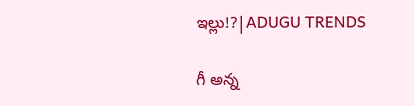ఇల్లు!?|ADUGU TRENDS

గీ అన్న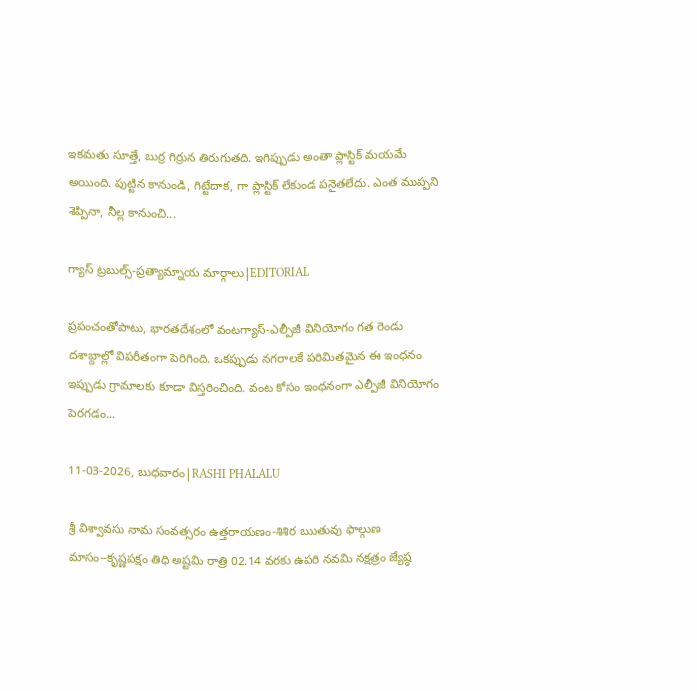ఇకమతు సూత్తే, బుర్ర గిర్రున తిరుగుతది. ఇగిప్పుడు అంతా ప్లాస్టిక్ మయమే అయింది. పుట్టిన కానుండి, గిట్టేదాక, గా ప్లాస్టిక్ లేకుండ పనైతలేదు. ఎంత ముప్పని శెప్పినా, నీల్ల కానుంచి...

గ్యాస్ ట్రబుల్స్-ప్రత్యామ్నాయ మార్గాలు|EDITORIAL

ప్రపంచంతోపాటు, భారతదేశంలో వంటగ్యాస్‌-ఎల్పీజీ వినియోగం గత రెండు దశాబ్దాల్లో విపరీతంగా పెరిగింది. ఒకప్పుడు నగరాలకే పరిమితమైన ఈ ఇంధనం ఇప్పుడు గ్రామాలకు కూడా విస్తరించింది. వంట కోసం ఇంధనంగా ఎల్పీజీ వినియోగం పెరగడం...

11-03-2026, బుధవారం|RASHI PHALALU

శ్రీ విశ్వావసు నామ సంవత్సరం ఉత్తరాయణం-శిశిర ఋతువు ఫాల్గుణ మాసం--కృష్ణపక్షం తిధి అష్టమి రాత్రి 02.14 వరకు ఉపరి నవమి నక్షత్రం జ్యేష్ఠ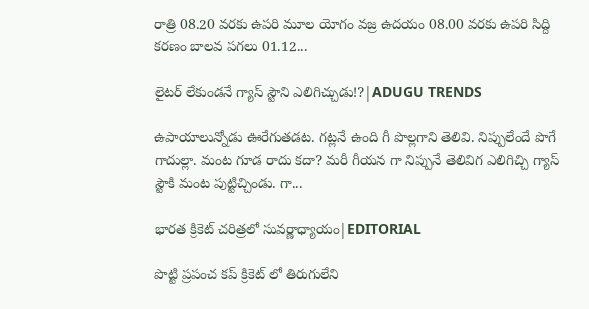రాత్రి 08.20 వరకు ఉపరి మూల యోగం వజ్ర ఉదయం 08.00 వరకు ఉపరి సిద్ది కరణం బాలవ పగలు 01.12...

లైటర్ లేకుండనే గ్యాస్ స్టౌని ఎలిగిచ్చుడు!?|ADUGU TRENDS

ఉపాయాలున్నోడు ఊరేగుతడట. గట్లనే ఉంది గీ పొల్లగాని తెలివి. నిప్పులేందే పొగే గాదుల్లా. మంట గూడ రాదు కదా? మరీ గీయన గా నిప్పునే తెలివిగ ఎలిగిచ్చి గ్యాస్ స్టౌకి మంట పుట్టిచ్చిండు. గా...

భారత క్రికెట్ చరిత్రలో సువర్ణాధ్యాయం|EDITORIAL

పొట్టి ప్రపంచ కప్ క్రికెట్ లో తిరుగులేని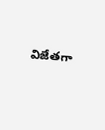విజేతగా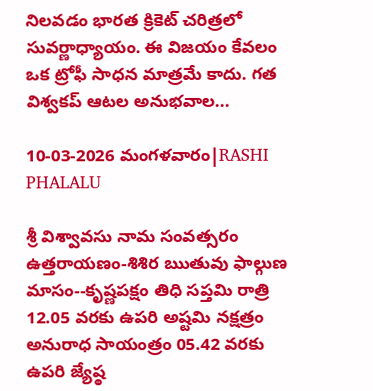నిలవడం భారత క్రికెట్ చరిత్రలో సువర్ణాధ్యాయం. ఈ విజయం కేవలం ఒక ట్రోఫీ సాధన మాత్రమే కాదు. గత విశ్వకప్ ఆటల అనుభవాల...

10-03-2026 మంగళవారం|RASHI PHALALU

శ్రీ విశ్వావసు నామ సంవత్సరం ఉత్తరాయణం-శిశిర ఋతువు ఫాల్గుణ మాసం--కృష్ణపక్షం తిధి సప్తమి రాత్రి 12.05 వరకు ఉపరి అష్టమి నక్షత్రం అనురాధ సాయంత్రం 05.42 వరకు ఉపరి జ్యేష్ఠ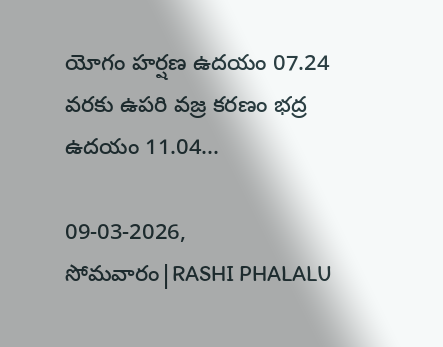యోగం హర్షణ ఉదయం 07.24 వరకు ఉపరి వజ్ర కరణం భద్ర ఉదయం 11.04...

09-03-2026, సోమవారం|RASHI PHALALU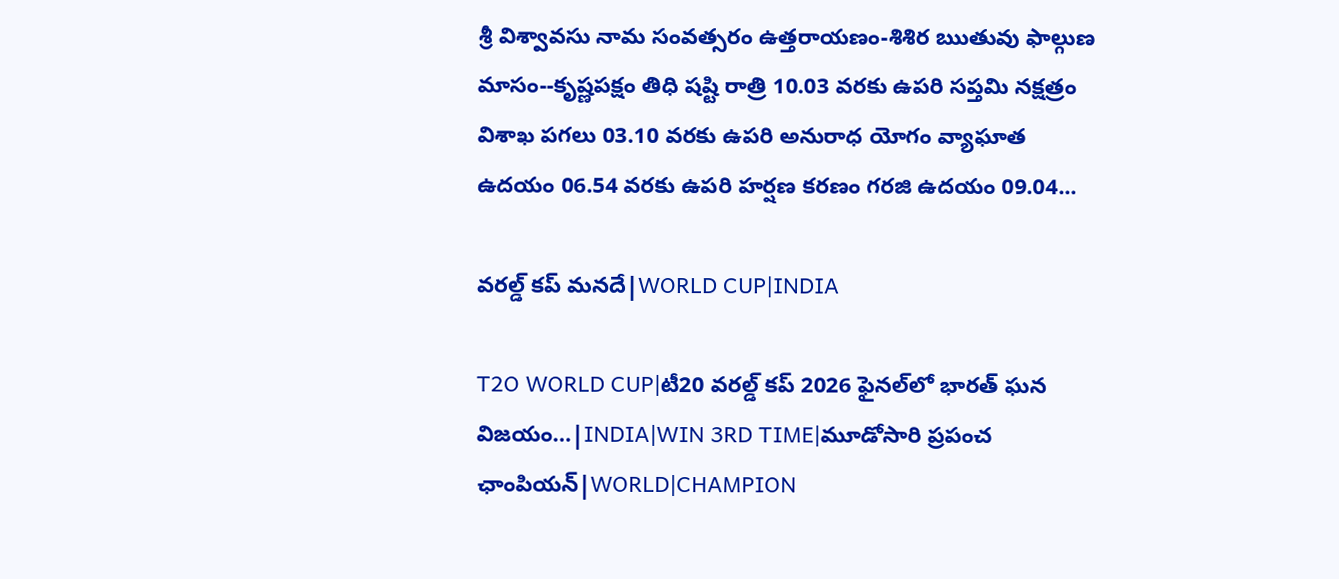శ్రీ విశ్వావసు నామ సంవత్సరం ఉత్తరాయణం-శిశిర ఋతువు ఫాల్గుణ మాసం--కృష్ణపక్షం తిధి షష్టి రాత్రి 10.03 వరకు ఉపరి సప్తమి నక్షత్రం విశాఖ పగలు 03.10 వరకు ఉపరి అనురాధ యోగం వ్యాఘాత ఉదయం 06.54 వరకు ఉపరి హర్షణ కరణం గరజి ఉదయం 09.04...

వరల్డ్ కప్ మనదే|WORLD CUP|INDIA

T2O WORLD CUP|టీ20 వరల్డ్ కప్ 2026 ఫైనల్‌లో భారత్ ఘన విజయం…|INDIA|WIN 3RD TIME|మూడోసారి ప్రపంచ ఛాంపియన్|WORLD|CHAMPION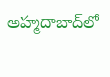అహ్మదాబాద్‌లో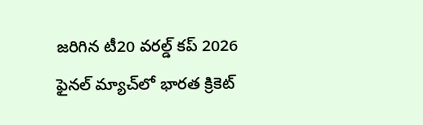జరిగిన టీ20 వరల్డ్ కప్ 2026 ఫైనల్ మ్యాచ్‌లో భారత క్రికెట్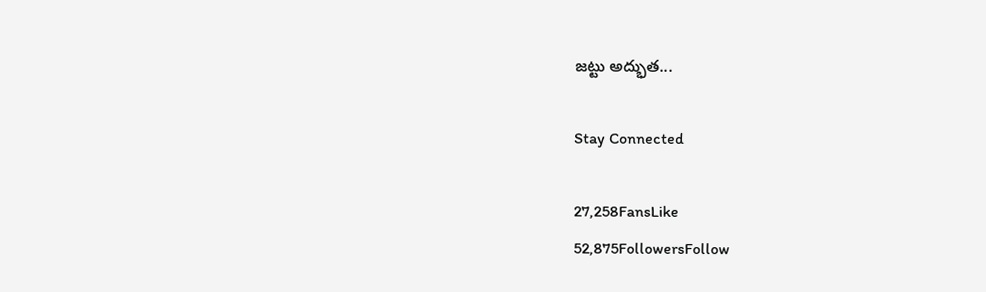జట్టు అద్భుత...

Stay Connected

27,258FansLike
52,875FollowersFollow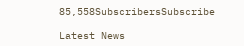85,558SubscribersSubscribe

Latest News